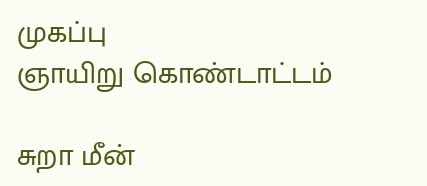முகப்பு
ஞாயிறு கொண்டாட்டம்

சுறா மீன்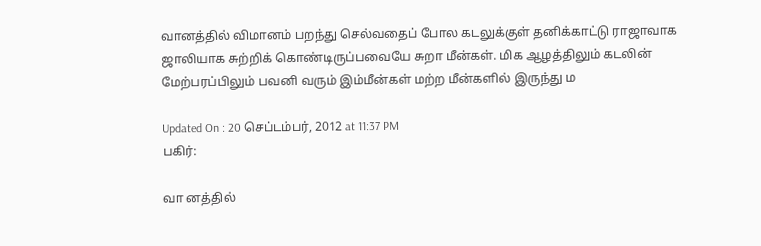வானத்தில் விமானம் பறந்து செல்வதைப் போல கடலுக்குள் தனிக்காட்டு ராஜாவாக ஜாலியாக சுற்றிக் கொண்டிருப்பவையே சுறா மீன்கள். மிக ஆழத்திலும் கடலின் மேற்பரப்பிலும் பவனி வரும் இம்மீன்கள் மற்ற மீன்களில் இருந்து ம

Updated On : 20 செப்டம்பர், 2012 at 11:37 PM
பகிர்:

வா னத்தில்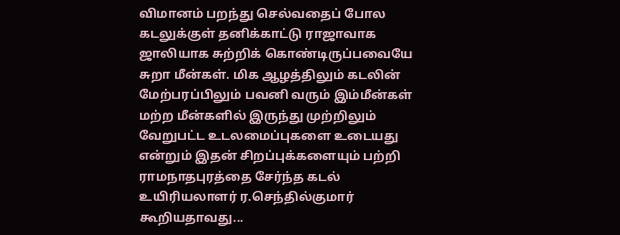விமானம் பறந்து செல்வதைப் போல கடலுக்குள் தனிக்காட்டு ராஜாவாக ஜாலியாக சுற்றிக் கொண்டிருப்பவையே சுறா மீன்கள். மிக ஆழத்திலும் கடலின் மேற்பரப்பிலும் பவனி வரும் இம்மீன்கள் மற்ற மீன்களில் இருந்து முற்றிலும் வேறுபட்ட உடலமைப்புகளை உடையது என்றும் இதன் சிறப்புக்களையும் பற்றி ராமநாதபுரத்தை சேர்ந்த கடல் உயிரியலாளர் ர.செந்தில்குமார் கூறியதாவது...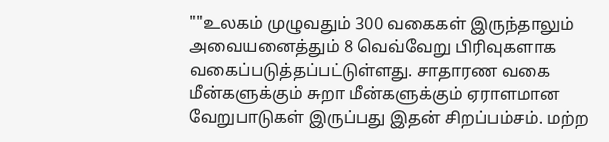""உலகம் முழுவதும் 300 வகைகள் இருந்தாலும் அவையனைத்தும் 8 வெவ்வேறு பிரிவுகளாக வகைப்படுத்தப்பட்டுள்ளது. சாதாரண வகை மீன்களுக்கும் சுறா மீன்களுக்கும் ஏராளமான வேறுபாடுகள் இருப்பது இதன் சிறப்பம்சம். மற்ற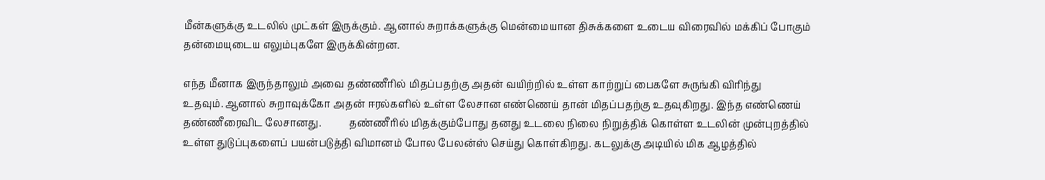மீன்களுக்கு உடலில் முட்கள் இருக்கும். ஆனால் சுறாக்களுக்கு மென்மையான திசுக்களை உடைய விரைவில் மக்கிப் போகும் தன்மையுடைய எலும்புகளே இருக்கின்றன.

எந்த மீனாக இருந்தாலும் அவை தண்ணீரில் மிதப்பதற்கு அதன் வயிற்றில் உள்ள காற்றுப் பைகளே சுருங்கி விரிந்து உதவும்.ஆனால் சுறாவுக்கோ அதன் ஈரல்களில் உள்ள லேசான எண்ணெய் தான் மிதப்பதற்கு உதவுகிறது. இந்த எண்ணெய் தண்ணீரைவிட லேசானது.           தண்ணீரில் மிதக்கும்போது தனது உடலை நிலை நிறுத்திக் கொள்ள உடலின் முன்புறத்தில் உள்ள துடுப்புகளைப் பயன்படுத்தி விமானம் போல பேலன்ஸ் செய்து கொள்கிறது. கடலுக்கு அடியில் மிக ஆழத்தில்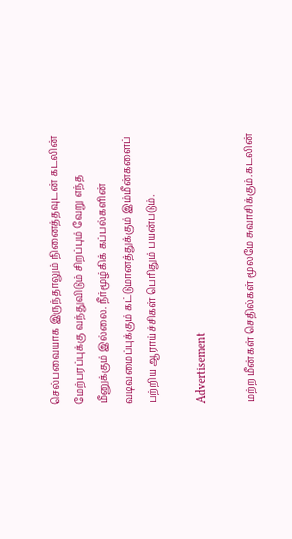செல்பவையாக இருந்தாலும் நினைத்தவுடன் கடலின் மேற்பரப்புக்கு வந்துவிடும் சிறப்பும் வேறு எந்த மீனுக்கும் இல்லை. நீர்மூழ்கிக் கப்பல்களின் வடிவமைப்புக்கும் கட்டுமானத்துக்கும் இம்மீன்களைப் பற்றிய ஆராய்ச்சிகள் பெரிதும் பயன்படும்.

Advertisement

மற்ற மீன்கள் செதில்கள் மூலமே சுவாசிக்கும்.கடலின்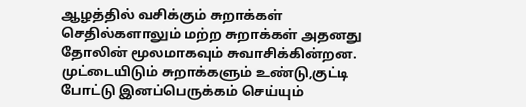ஆழத்தில் வசிக்கும் சுறாக்கள் செதில்களாலும் மற்ற சுறாக்கள் அதனது தோலின் மூலமாகவும் சுவாசிக்கின்றன.             முட்டையிடும் சுறாக்களும் உண்டு,குட்டி போட்டு இனப்பெருக்கம் செய்யும்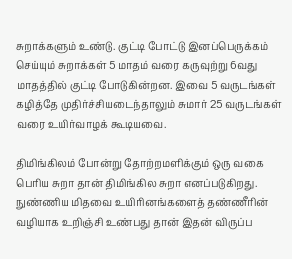சுறாக்களும் உண்டு. குட்டி போட்டு இனப்பெருக்கம் செய்யும் சுறாக்கள் 5 மாதம் வரை கருவுற்று 6வது மாதத்தில் குட்டி போடுகின்றன. இவை 5 வருடங்கள் கழித்தே முதிர்ச்சியடைந்தாலும் சுமார் 25 வருடங்கள் வரை உயிர்வாழக் கூடியவை.

திமிங்கிலம் போன்று தோற்றமளிக்கும் ஒரு வகை பெரிய சுறா தான் திமிங்கில சுறா எனப்படுகிறது. நுண்ணிய மிதவை உயிரினங்களைத் தண்ணீரின் வழியாக உறிஞ்சி உண்பது தான் இதன் விருப்ப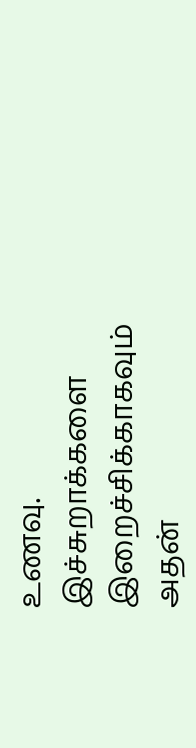உணவு. இச்சுறாக்களை இறைச்சிக்காகவும் அதன்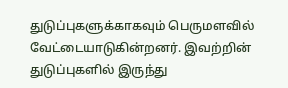துடுப்புகளுக்காகவும் பெருமளவில் வேட்டையாடுகின்றனர். இவற்றின் துடுப்புகளில் இருந்து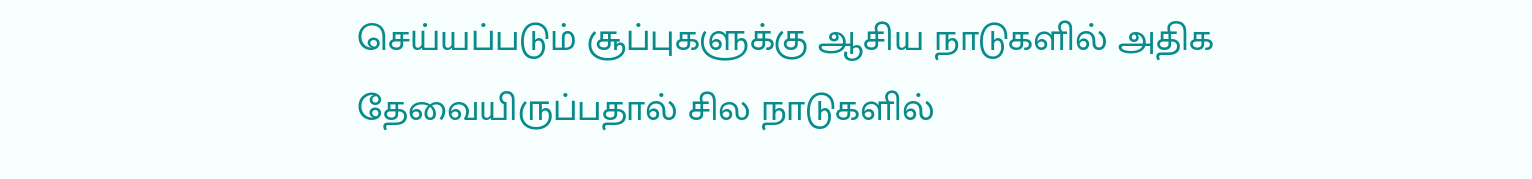செய்யப்படும் சூப்புகளுக்கு ஆசிய நாடுகளில் அதிக தேவையிருப்பதால் சில நாடுகளில்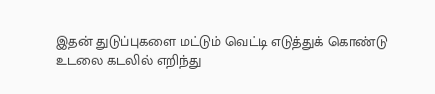இதன் துடுப்புகளை மட்டும் வெட்டி எடுத்துக் கொண்டு உடலை கடலில் எறிந்து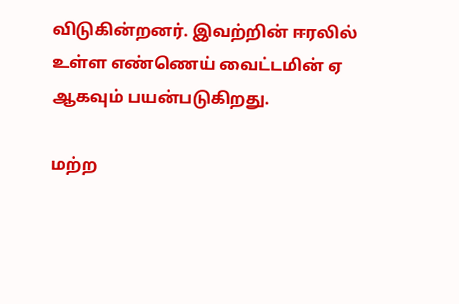விடுகின்றனர். இவற்றின் ஈரலில் உள்ள எண்ணெய் வைட்டமின் ஏ ஆகவும் பயன்படுகிறது.

மற்ற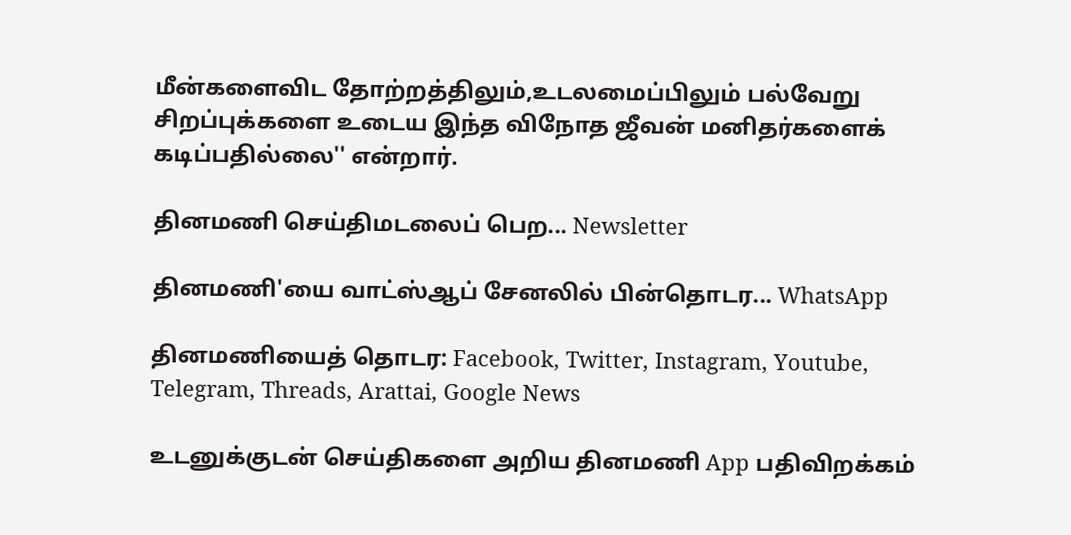மீன்களைவிட தோற்றத்திலும்,உடலமைப்பிலும் பல்வேறு சிறப்புக்களை உடைய இந்த விநோத ஜீவன் மனிதர்களைக் கடிப்பதில்லை'' என்றார்.

தினமணி செய்திமடலைப் பெற... Newsletter

தினமணி'யை வாட்ஸ்ஆப் சேனலில் பின்தொடர... WhatsApp

தினமணியைத் தொடர: Facebook, Twitter, Instagram, Youtube, Telegram, Threads, Arattai, Google News

உடனுக்குடன் செய்திகளை அறிய தினமணி App பதிவிறக்கம்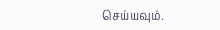செய்யவும்.